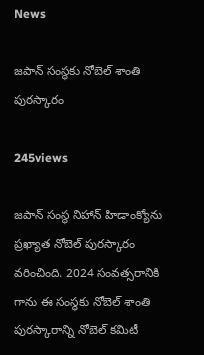News

జపాన్ సంస్థకు నోబెల్ శాంతి పురస్కారం

245views

జపాన్ సంస్థ నిహాన్ హిడాంక్యోను ప్రఖ్యాత నోబెల్ పురస్కారం వరించింది. 2024 సంవత్సరానికి గాను ఈ సంస్థకు నోబెల్ శాంతి పురస్కారాన్ని నోబెల్ కమిటీ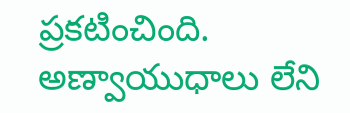ప్రకటించింది. అణ్వాయుధాలు లేని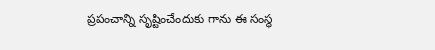ప్రపంచాన్ని సృష్టించేందుకు గాను ఈ సంస్థ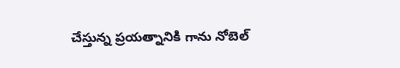చేస్తున్న ప్రయత్నానికి గాను నోబెల్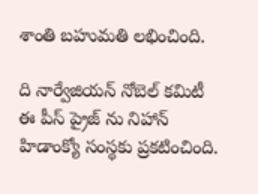శాంతి బహుమతి లభించింది.

ది నార్వేజియన్ నోబెల్ కమిటీ ఈ పీస్ ప్రైజ్ ను నిహాన్ హిడాంక్యో సంస్థకు ప్రకటించింది.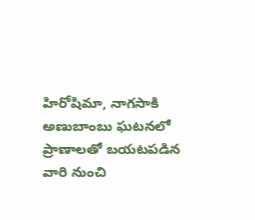హిరోషిమా, నాగసాకి అణుబాంబు ఘటనలో ప్రాణాలతో బయటపడిన వారి నుంచి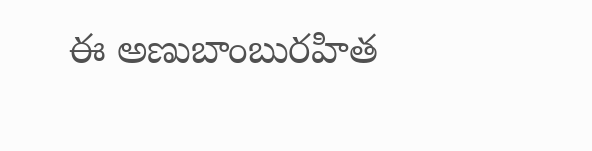ఈ అణుబాంబురహిత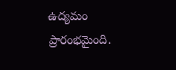ఉద్యమం ప్రారంభమైంది.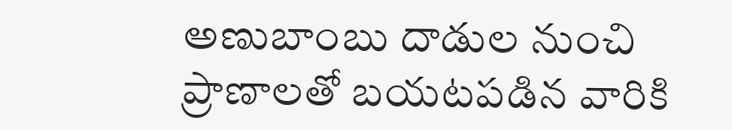అణుబాంబు దాడుల నుంచి ప్రాణాలతో బయటపడిన వారికి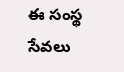ఈ సంస్థ సేవలు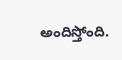అందిస్తోంది.